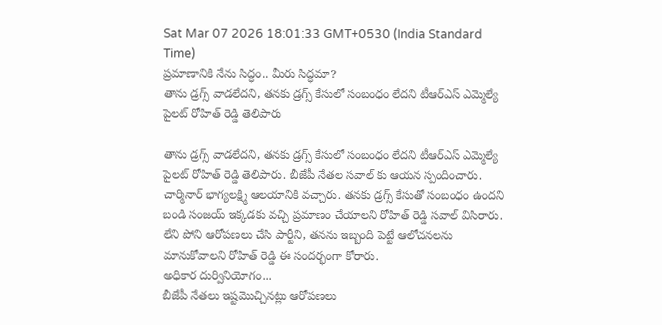Sat Mar 07 2026 18:01:33 GMT+0530 (India Standard Time)
ప్రమాణానికి నేను సిద్ధం.. మీరు సిద్ధమా?
తాను డ్రగ్స్ వాడలేదని, తనకు డ్రగ్స్ కేసులో సంబంధం లేదని టీఆర్ఎస్ ఎమ్మెల్యే పైలట్ రోహిత్ రెడ్డి తెలిపారు

తాను డ్రగ్స్ వాడలేదని, తనకు డ్రగ్స్ కేసులో సంబంధం లేదని టీఆర్ఎస్ ఎమ్మెల్యే పైలట్ రోహిత్ రెడ్డి తెలిపారు. బీజేపీ నేతల సవాల్ కు ఆయన స్పందించారు. చార్మినార్ భాగ్యలక్ష్మి ఆలయానికి వచ్చారు. తనకు డ్రగ్స్ కేసుతో సంబంధం ఉందని బండి సంజయ్ ఇక్కడకు వచ్చి ప్రమాణం చేయాలని రోహిత్ రెడ్డి సవాల్ విసిరారు. లేని పోని ఆరోపణలు చేసి పార్టీని, తనను ఇబ్బంది పెట్టే ఆలోచనలను మానుకోవాలని రోహిత్ రెడ్డి ఈ సందర్భంగా కోరారు.
అధికార దుర్వినియోగం...
బీజేపీ నేతలు ఇష్టమొచ్చినట్లు ఆరోపణలు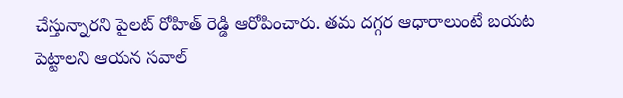చేస్తున్నారని పైలట్ రోహిత్ రెడ్డి ఆరోపించారు. తమ దగ్గర ఆధారాలుంటే బయట పెట్టాలని ఆయన సవాల్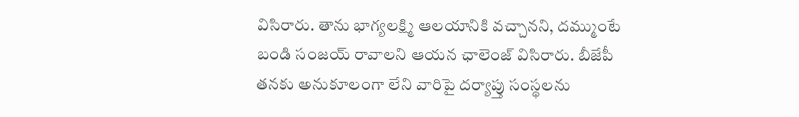విసిరారు. తాను భాగ్యలక్ష్మి ఆలయానికి వచ్చానని, దమ్ముంటే బండి సంజయ్ రావాలని ఆయన ఛాలెంజ్ విసిరారు. బీజేపీ తనకు అనుకూలంగా లేని వారిపై దర్యాప్తు సంస్థలను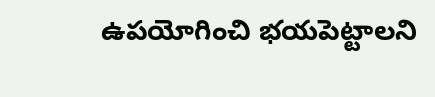ఉపయోగించి భయపెట్టాలని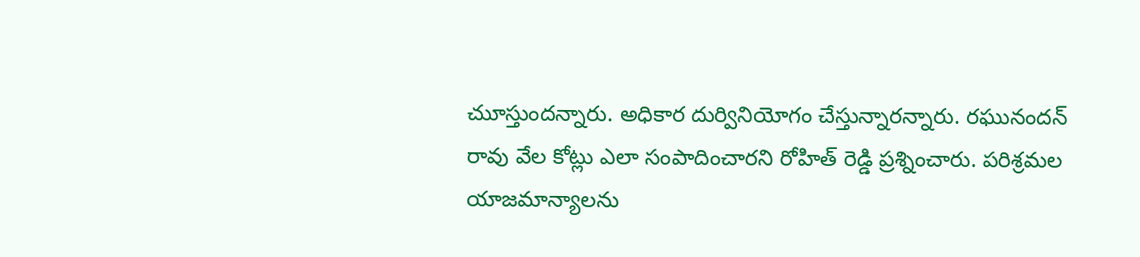చుూస్తుందన్నారు. అధికార దుర్వినియోగం చేస్తున్నారన్నారు. రఘునందన్ రావు వేల కోట్లు ఎలా సంపాదించారని రోహిత్ రెడ్డి ప్రశ్నించారు. పరిశ్రమల యాజమాన్యాలను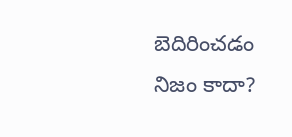బెదిరించడం నిజం కాదా?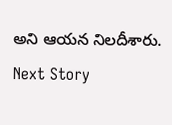అని ఆయన నిలదీశారు.
Next Story